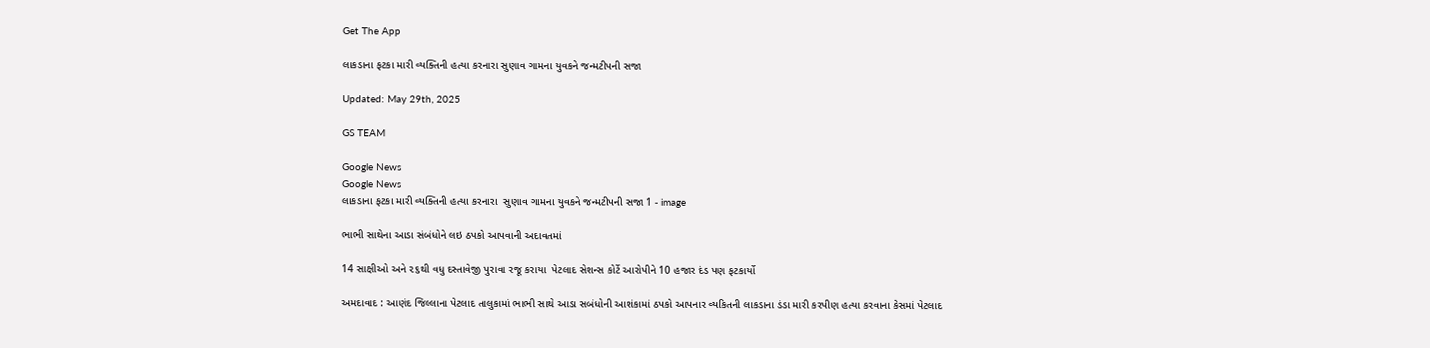Get The App

લાકડાના ફટકા મારી વ્યક્તિની હત્યા કરનારા સુણાવ ગામના યુવકને જન્મટીપની સજા

Updated: May 29th, 2025

GS TEAM

Google News
Google News
લાકડાના ફટકા મારી વ્યક્તિની હત્યા કરનારા  સુણાવ ગામના યુવકને જન્મટીપની સજા 1 - image

ભાભી સાથેના આડા સંબંધોને લઇ ઠપકો આપવાની અદાવતમાં

14 સાક્ષીઓ અને ૨૬થી વધુ દસ્તાવેજી પુરાવા રજૂ કરાયા  પેટલાદ સેશન્સ કોર્ટે આરોપીને 10 હજાર દંડ પણ ફટકાર્યો

અમદાવાદ : આણંદ જિલ્લાના પેટલાદ તાલુકામાં ભાભી સાથે આડા સબંધોની આશંકામાં ઠપકો આપનાર વ્યકિતની લાકડાના ડંડા મારી કરપીણ હત્યા કરવાના કેસમાં પેટલાદ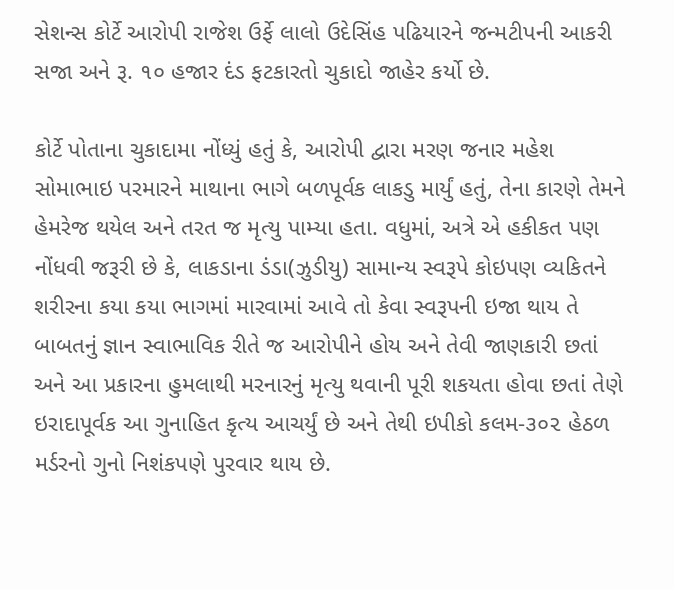સેશન્સ કોર્ટે આરોપી રાજેશ ઉર્ફે લાલો ઉદેસિંહ પઢિયારને જન્મટીપની આકરી સજા અને રૂ. ૧૦ હજાર દંડ ફટકારતો ચુકાદો જાહેર કર્યો છે.

કોર્ટે પોતાના ચુકાદામા નોંધ્યું હતું કે, આરોપી દ્વારા મરણ જનાર મહેશ સોમાભાઇ પરમારને માથાના ભાગે બળપૂર્વક લાકડુ માર્યું હતું, તેના કારણે તેમને હેમરેજ થયેલ અને તરત જ મૃત્યુ પામ્યા હતા. વધુમાં, અત્રે એ હકીકત પણ નોંધવી જરૂરી છે કે, લાકડાના ડંડા(ઝુડીયુ) સામાન્ય સ્વરૂપે કોઇપણ વ્યકિતને શરીરના કયા કયા ભાગમાં મારવામાં આવે તો કેવા સ્વરૂપની ઇજા થાય તે બાબતનું જ્ઞાન સ્વાભાવિક રીતે જ આરોપીને હોય અને તેવી જાણકારી છતાં અને આ પ્રકારના હુમલાથી મરનારનું મૃત્યુ થવાની પૂરી શકયતા હોવા છતાં તેણે ઇરાદાપૂર્વક આ ગુનાહિત કૃત્ય આચર્યું છે અને તેથી ઇપીકો કલમ-૩૦૨ હેઠળ મર્ડરનો ગુનો નિશંકપણે પુરવાર થાય છે.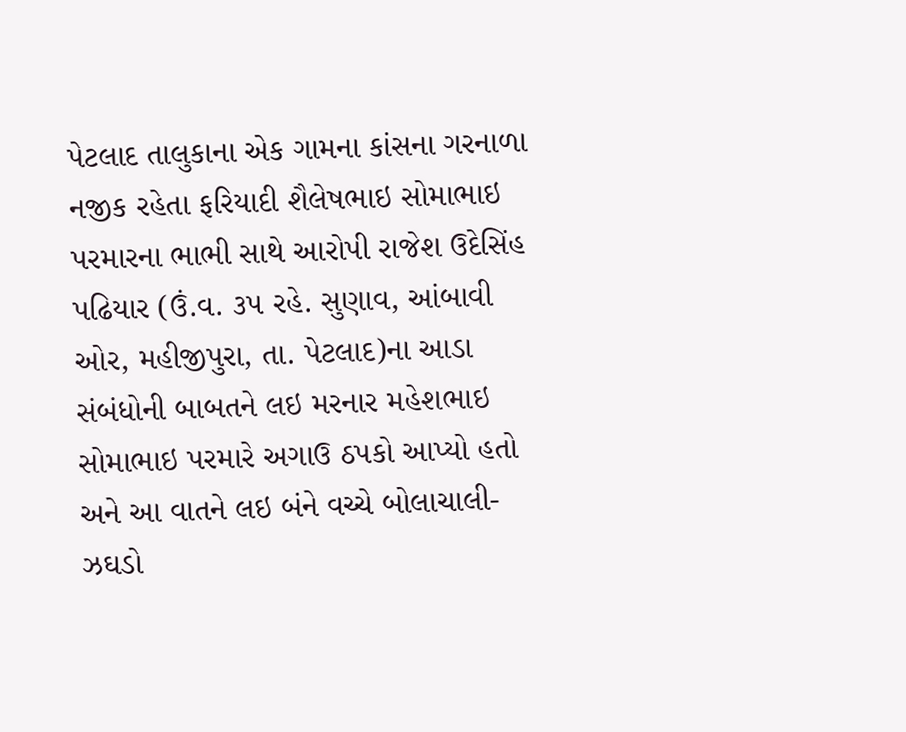પેટલાદ તાલુકાના એક ગામના કાંસના ગરનાળા નજીક રહેતા ફરિયાદી શૈલેષભાઇ સોમાભાઇ પરમારના ભાભી સાથે આરોપી રાજેશ ઉદેસિંહ પઢિયાર (ઉં.વ. ૩૫ રહે. સુણાવ, આંબાવી ઓર, મહીજીપુરા, તા. પેટલાદ)ના આડા સંબંધોની બાબતને લઇ મરનાર મહેશભાઇ સોમાભાઇ પરમારે અગાઉ ઠપકો આપ્યો હતો અને આ વાતને લઇ બંને વચ્ચે બોલાચાલી-ઝઘડો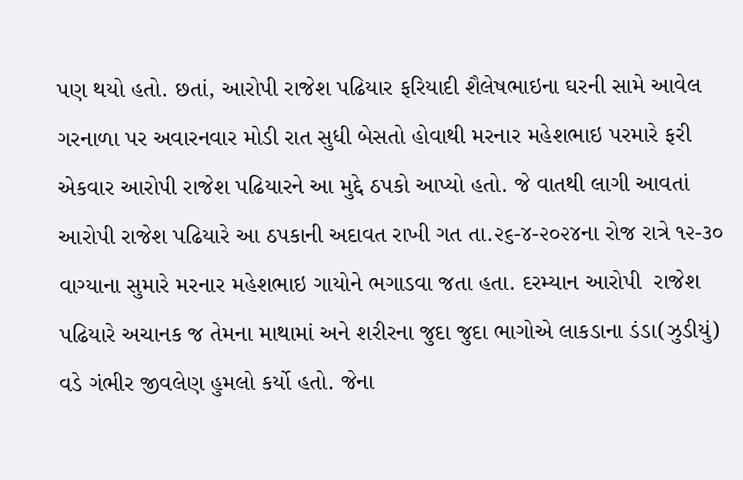પણ થયો હતો. છતાં, આરોપી રાજેશ પઢિયાર ફરિયાદી શૈલેષભાઇના ઘરની સામે આવેલ ગરનાળા પર અવારનવાર મોડી રાત સુધી બેસતો હોવાથી મરનાર મહેશભાઇ પરમારે ફરી એકવાર આરોપી રાજેશ પઢિયારને આ મુદ્દે ઠપકો આપ્યો હતો. જે વાતથી લાગી આવતાં આરોપી રાજેશ પઢિયારે આ ઠપકાની અદાવત રાખી ગત તા.૨૬-૪-૨૦૨૪ના રોજ રાત્રે ૧૨-૩૦ વાગ્યાના સુમારે મરનાર મહેશભાઇ ગાયોને ભગાડવા જતા હતા. દરમ્યાન આરોપી  રાજેશ પઢિયારે અચાનક જ તેમના માથામાં અને શરીરના જુદા જુદા ભાગોએ લાકડાના ડંડા(ઝુડીયું) વડે ગંભીર જીવલેણ હુમલો કર્યો હતો. જેના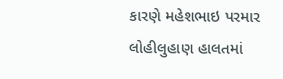કારણે મહેશભાઇ પરમાર લોહીલુહાણ હાલતમાં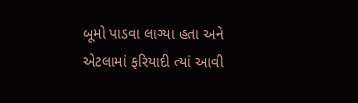બૂમો પાડવા લાગ્યા હતા અને એટલામાં ફરિયાદી ત્યાં આવી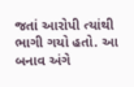જતાં આરોપી ત્યાંથી ભાગી ગયો હતો. આ બનાવ અંગે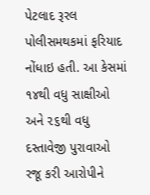પેટલાદ રૂરલ પોલીસમથકમાં ફરિયાદ નોંધાઇ હતી. આ કેસમાં ૧૪થી વધુ સાક્ષીઓ અને ૨૬થી વધુ દસ્તાવેજી પુરાવાઓ રજૂ કરી આરોપીને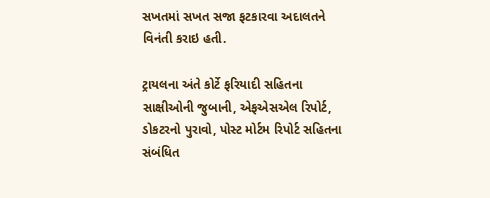સખતમાં સખત સજા ફટકારવા અદાલતને વિનંતી કરાઇ હતી.

ટ્રાયલના અંતે કોર્ટે ફરિયાદી સહિતના સાક્ષીઓની જુબાની, એફએસએલ રિપોર્ટ, ડોકટરનો પુરાવો, પોસ્ટ મોર્ટમ રિપોર્ટ સહિતના સંબંધિત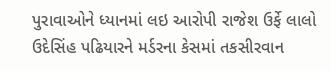પુરાવાઓને ધ્યાનમાં લઇ આરોપી રાજેશ ઉર્ફે લાલો ઉદેસિંહ પઢિયારને મર્ડરના કેસમાં તકસીરવાન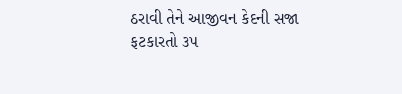ઠરાવી તેને આજીવન કેદની સજા ફટકારતો ૩૫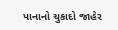પાનાનો ચુકાદો જાહેર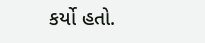કર્યો હતો.